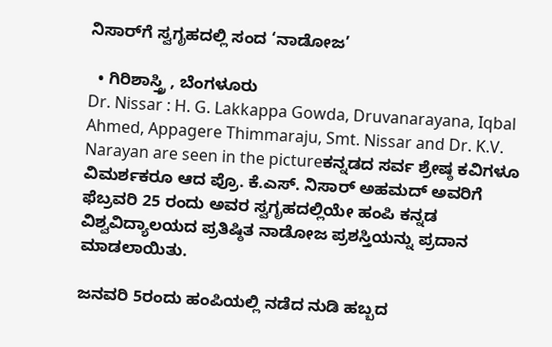ನಿಸಾರ್‌ಗೆ ಸ್ವಗೃಹದಲ್ಲಿ ಸಂದ ‘ನಾಡೋಜ’

  • ಗಿರಿಶಾಸ್ತ್ರಿ , ಬೆಂಗಳೂರು
Dr. Nissar : H. G. Lakkappa Gowda, Druvanarayana, Iqbal Ahmed, Appagere Thimmaraju, Smt. Nissar and Dr. K.V. Narayan are seen in the pictureಕನ್ನಡದ ಸರ್ವ ಶ್ರೇಷ್ಠ ಕವಿಗಳೂ ವಿಮರ್ಶಕರೂ ಆದ ಪ್ರೊ. ಕೆ.ಎಸ್‌. ನಿಸಾರ್‌ ಅಹಮದ್‌ ಅವರಿಗೆ ಫೆಬ್ರವರಿ 25 ರಂದು ಅವರ ಸ್ವಗೃಹದಲ್ಲಿಯೇ ಹಂಪಿ ಕನ್ನಡ ವಿಶ್ವವಿದ್ಯಾಲಯದ ಪ್ರತಿಷ್ಠಿತ ನಾಡೋಜ ಪ್ರಶಸ್ತಿಯನ್ನು ಪ್ರದಾನ ಮಾಡಲಾಯಿತು.

ಜನವರಿ 5ರಂದು ಹಂಪಿಯಲ್ಲಿ ನಡೆದ ನುಡಿ ಹಬ್ಬದ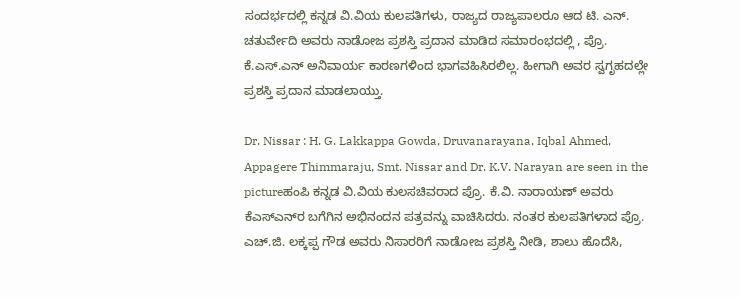ಸಂದರ್ಭದಲ್ಲಿ ಕನ್ನಡ ವಿ.ವಿಯ ಕುಲಪತಿಗಳು, ರಾಜ್ಯದ ರಾಜ್ಯಪಾಲರೂ ಆದ ಟಿ. ಎನ್‌. ಚತುರ್ವೇದಿ ಅವರು ನಾಡೋಜ ಪ್ರಶಸ್ತಿ ಪ್ರದಾನ ಮಾಡಿದ ಸಮಾರಂಭದಲ್ಲಿ , ಪ್ರೊ. ಕೆ.ಎಸ್‌.ಎನ್‌ ಅನಿವಾರ್ಯ ಕಾರಣಗಳಿಂದ ಭಾಗವಹಿಸಿರಲಿಲ್ಲ. ಹೀಗಾಗಿ ಅವರ ಸ್ವಗೃಹದಲ್ಲೇ ಪ್ರಶಸ್ತಿ ಪ್ರದಾನ ಮಾಡಲಾಯ್ತು.

Dr. Nissar : H. G. Lakkappa Gowda, Druvanarayana, Iqbal Ahmed, Appagere Thimmaraju, Smt. Nissar and Dr. K.V. Narayan are seen in the pictureಹಂಪಿ ಕನ್ನಡ ವಿ.ವಿಯ ಕುಲಸಚಿವರಾದ ಪ್ರೊ. ಕೆ.ವಿ. ನಾರಾಯಣ್‌ ಅವರು ಕೆಎಸ್‌ಎನ್‌ರ ಬಗೆಗಿನ ಅಭಿನಂದನ ಪತ್ರವನ್ನು ವಾಚಿಸಿದರು. ನಂತರ ಕುಲಪತಿಗಳಾದ ಪ್ರೊ. ಎಚ್‌.ಜಿ. ಲಕ್ಕಪ್ಪ ಗೌಡ ಅವರು ನಿಸಾರರಿಗೆ ನಾಡೋಜ ಪ್ರಶಸ್ತಿ ನೀಡಿ, ಶಾಲು ಹೊದೆಸಿ,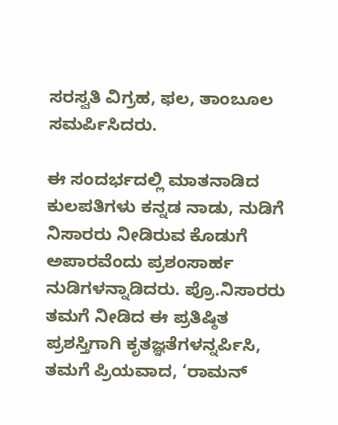ಸರಸ್ವತಿ ವಿಗ್ರಹ, ಫಲ, ತಾಂಬೂಲ ಸಮರ್ಪಿಸಿದರು.

ಈ ಸಂದರ್ಭದಲ್ಲಿ ಮಾತನಾಡಿದ ಕುಲಪತಿಗಳು ಕನ್ನಡ ನಾಡು, ನುಡಿಗೆ ನಿಸಾರರು ನೀಡಿರುವ ಕೊಡುಗೆ ಅಪಾರವೆಂದು ಪ್ರಶಂಸಾರ್ಹ ನುಡಿಗಳನ್ನಾಡಿದರು. ಪ್ರೊ.ನಿಸಾರರು ತಮಗೆ ನೀಡಿದ ಈ ಪ್ರತಿಷ್ಠಿತ ಪ್ರಶಸ್ತಿಗಾಗಿ ಕೃತಜ್ಞತೆಗಳನ್ನರ್ಪಿಸಿ, ತಮಗೆ ಪ್ರಿಯವಾದ, ‘ರಾಮನ್‌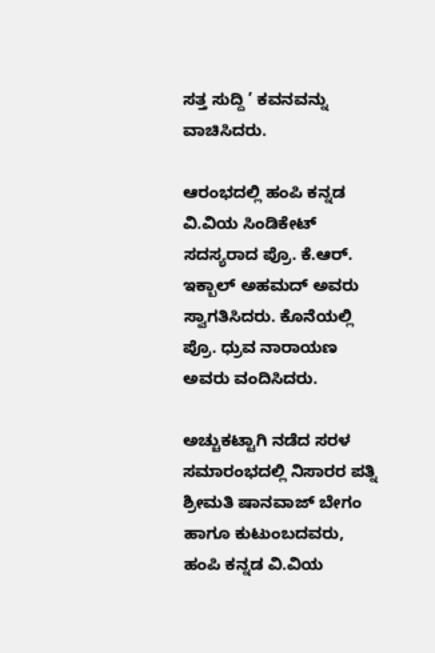ಸತ್ತ ಸುದ್ದಿ ’ ಕವನವನ್ನು ವಾಚಿಸಿದರು.

ಆರಂಭದಲ್ಲಿ ಹಂಪಿ ಕನ್ನಡ ವಿ.ವಿಯ ಸಿಂಡಿಕೇಟ್‌ ಸದಸ್ಯರಾದ ಪ್ರೊ. ಕೆ.ಆರ್‌. ಇಕ್ಬಾಲ್‌ ಅಹಮದ್‌ ಅವರು ಸ್ವಾಗತಿಸಿದರು. ಕೊನೆಯಲ್ಲಿ ಪ್ರೊ. ಧ್ರುವ ನಾರಾಯಣ ಅವರು ವಂದಿಸಿದರು.

ಅಚ್ಚುಕಟ್ಟಾಗಿ ನಡೆದ ಸರಳ ಸಮಾರಂಭದಲ್ಲಿ ನಿಸಾರರ ಪತ್ನಿ ಶ್ರೀಮತಿ ಷಾನವಾಜ್‌ ಬೇಗಂ ಹಾಗೂ ಕುಟುಂಬದವರು, ಹಂಪಿ ಕನ್ನಡ ವಿ.ವಿಯ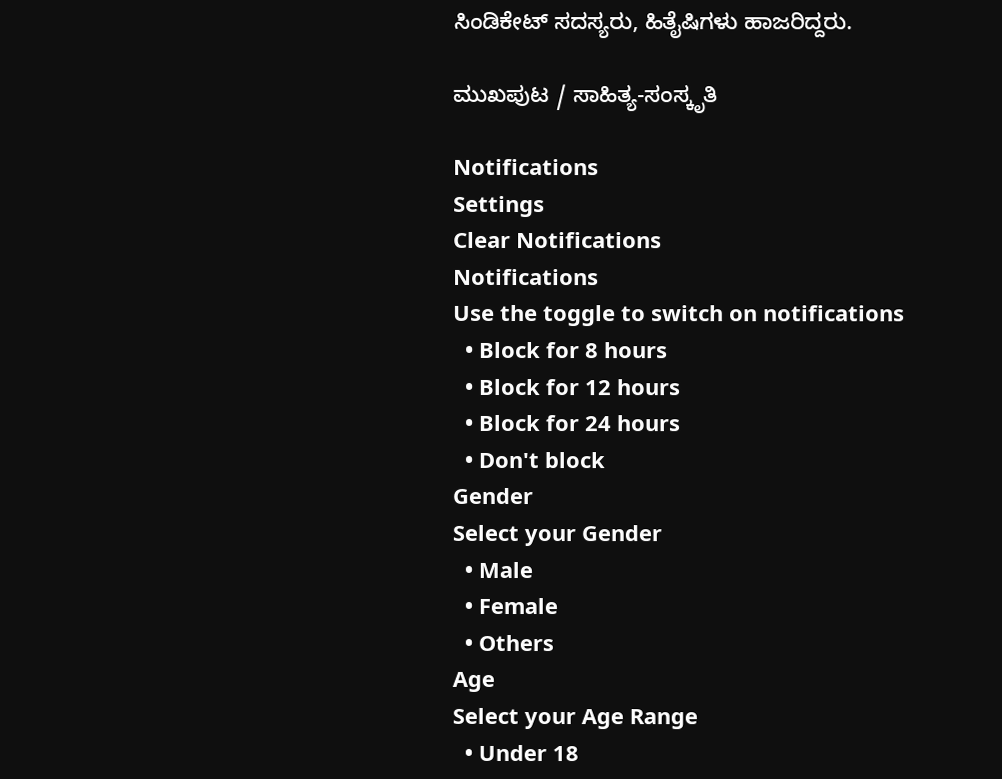ಸಿಂಡಿಕೇಟ್‌ ಸದಸ್ಯರು, ಹಿತೈಷಿಗಳು ಹಾಜರಿದ್ದರು.

ಮುಖಪುಟ / ಸಾಹಿತ್ಯ-ಸಂಸ್ಕೃತಿ

Notifications
Settings
Clear Notifications
Notifications
Use the toggle to switch on notifications
  • Block for 8 hours
  • Block for 12 hours
  • Block for 24 hours
  • Don't block
Gender
Select your Gender
  • Male
  • Female
  • Others
Age
Select your Age Range
  • Under 18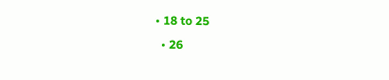• 18 to 25
  • 26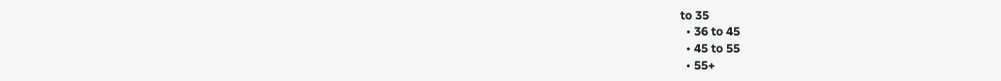to 35
  • 36 to 45
  • 45 to 55
  • 55+